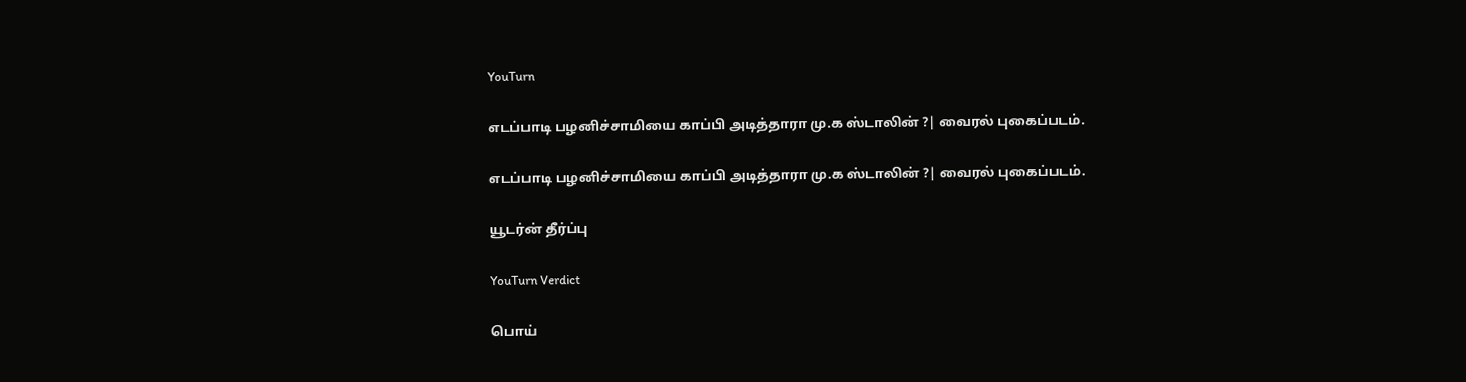YouTurn

எடப்பாடி பழனிச்சாமியை காப்பி அடித்தாரா மு.க ஸ்டாலின் ?| வைரல் புகைப்படம்.

எடப்பாடி பழனிச்சாமியை காப்பி அடித்தாரா மு.க ஸ்டாலின் ?| வைரல் புகைப்படம்.

யூடர்ன் தீர்ப்பு

YouTurn Verdict

பொய்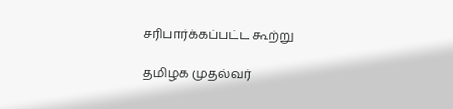சரிபார்க்கப்பட்ட கூற்று

தமிழக முதல்வர்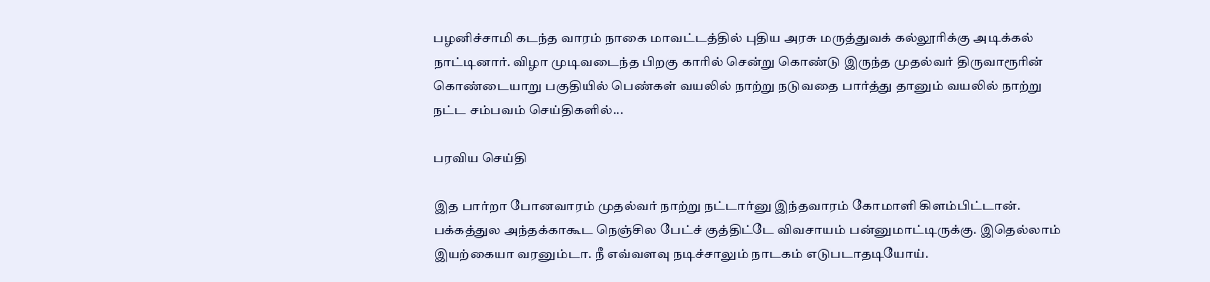பழனிச்சாமி கடந்த வாரம் நாகை மாவட்டத்தில் புதிய அரசு மருத்துவக் கல்லூரிக்கு அடிக்கல் நாட்டினார். விழா முடிவடைந்த பிறகு காரில் சென்று கொண்டு இருந்த முதல்வர் திருவாரூரின் கொண்டையாறு பகுதியில் பெண்கள் வயலில் நாற்று நடுவதை பார்த்து தானும் வயலில் நாற்று நட்ட சம்பவம் செய்திகளில்...

பரவிய செய்தி

இத பார்றா போனவாரம் முதல்வர் நாற்று நட்டார்னு இந்தவாரம் கோமாளி கிளம்பிட்டான். பக்கத்துல அந்தக்காகூட நெஞ்சில பேட்ச் குத்திட்டே விவசாயம் பன்னுமாட்டிருக்கு. இதெல்லாம் இயற்கையா வரனும்டா. நீ எவ்வளவு நடிச்சாலும் நாடகம் எடுபடாதடியோய்.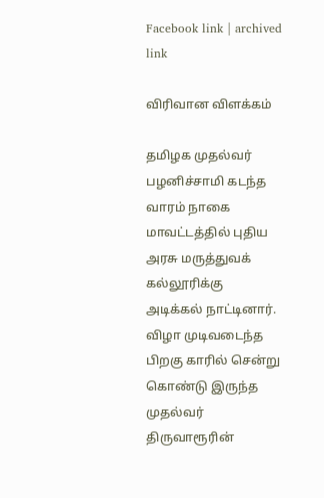Facebook link | archived link

விரிவான விளக்கம்

தமிழக முதல்வர் பழனிச்சாமி கடந்த வாரம் நாகை மாவட்டத்தில் புதிய அரசு மருத்துவக் கல்லூரிக்கு அடிக்கல் நாட்டினார். விழா முடிவடைந்த பிறகு காரில் சென்று கொண்டு இருந்த முதல்வர் திருவாரூரின்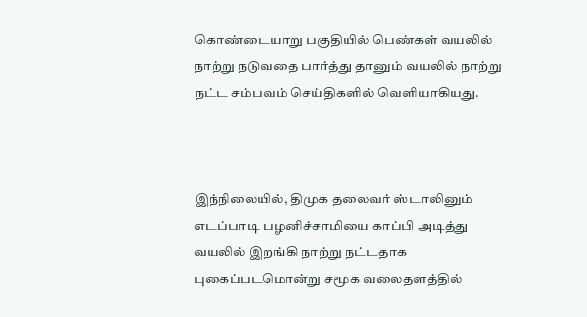கொண்டையாறு பகுதியில் பெண்கள் வயலில் நாற்று நடுவதை பார்த்து தானும் வயலில் நாற்று நட்ட சம்பவம் செய்திகளில் வெளியாகியது.



இந்நிலையில், திமுக தலைவர் ஸ்டாலினும் எடப்பாடி பழனிச்சாமியை காப்பி அடித்து வயலில் இறங்கி நாற்று நட்டதாக புகைப்படமொன்று சமூக வலைதளத்தில்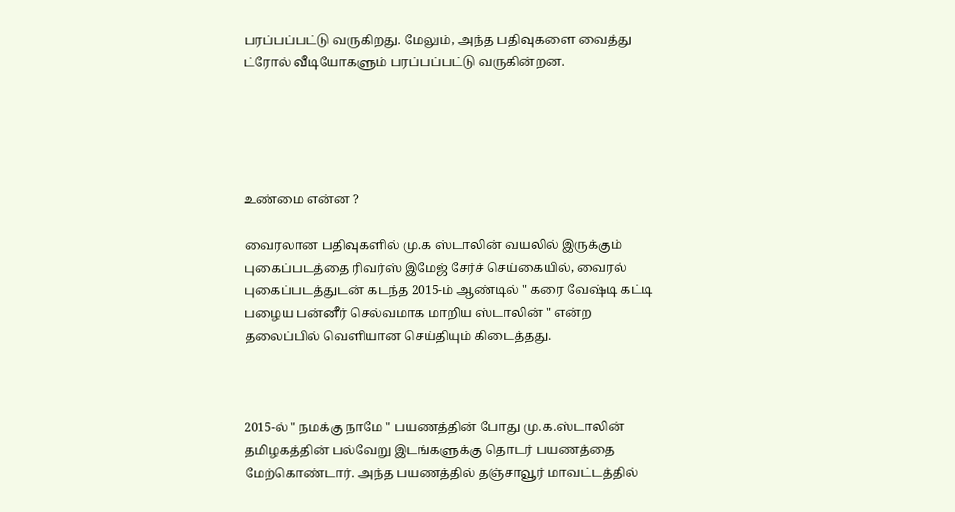பரப்பப்பட்டு வருகிறது. மேலும், அந்த பதிவுகளை வைத்து ட்ரோல் வீடியோகளும் பரப்பப்பட்டு வருகின்றன.





உண்மை என்ன ?

வைரலான பதிவுகளில் மு.க ஸ்டாலின் வயலில் இருக்கும் புகைப்படத்தை ரிவர்ஸ் இமேஜ் சேர்ச் செய்கையில், வைரல் புகைப்படத்துடன் கடந்த 2015-ம் ஆண்டில் " கரை வேஷ்டி கட்டி பழைய பன்னீர் செல்வமாக மாறிய ஸ்டாலின் " என்ற தலைப்பில் வெளியான செய்தியும் கிடைத்தது.



2015-ல் " நமக்கு நாமே " பயணத்தின் போது மு.க.ஸ்டாலின் தமிழகத்தின் பல்வேறு இடங்களுக்கு தொடர் பயணத்தை மேற்கொண்டார். அந்த பயணத்தில் தஞ்சாவூர் மாவட்டத்தில்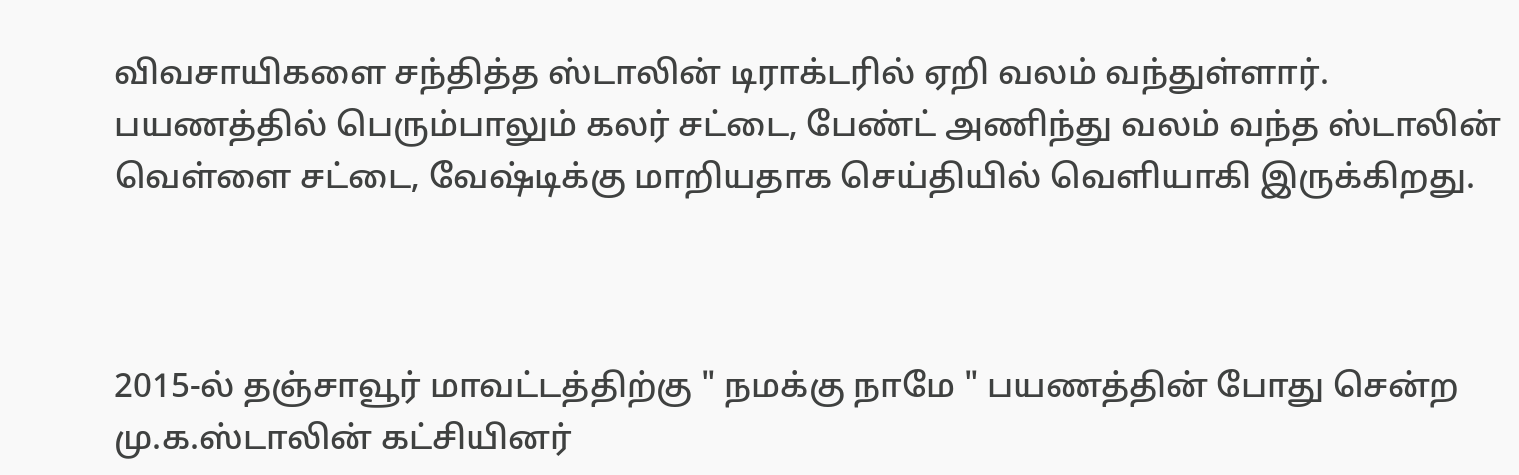விவசாயிகளை சந்தித்த ஸ்டாலின் டிராக்டரில் ஏறி வலம் வந்துள்ளார். பயணத்தில் பெரும்பாலும் கலர் சட்டை, பேண்ட் அணிந்து வலம் வந்த ஸ்டாலின் வெள்ளை சட்டை, வேஷ்டிக்கு மாறியதாக செய்தியில் வெளியாகி இருக்கிறது.



2015-ல் தஞ்சாவூர் மாவட்டத்திற்கு " நமக்கு நாமே " பயணத்தின் போது சென்ற மு.க.ஸ்டாலின் கட்சியினர்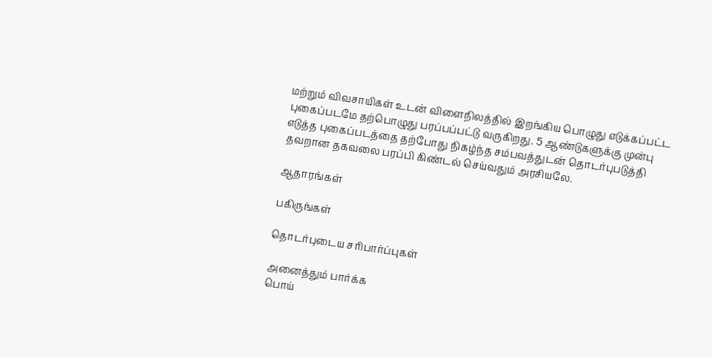மற்றும் விவசாயிகள் உடன் விளைநிலத்தில் இறங்கிய பொழுது எடுக்கப்பட்ட புகைப்படமே தற்பொழுது பரப்பப்பட்டு வருகிறது. 5 ஆண்டுகளுக்கு முன்பு எடுத்த புகைப்படத்தை தற்போது நிகழ்ந்த சம்பவத்துடன் தொடர்புபடுத்தி தவறான தகவலை பரப்பி கிண்டல் செய்வதும் அரசியலே.

ஆதாரங்கள்

பகிருங்கள்

தொடர்புடைய சரிபார்ப்புகள்

அனைத்தும் பார்க்க
பொய்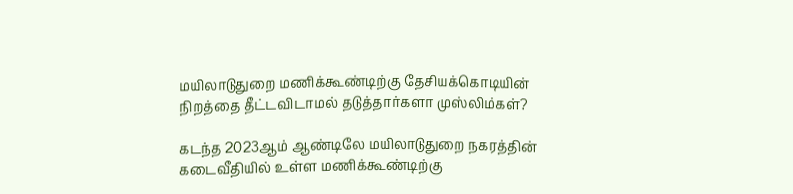மயிலாடுதுறை மணிக்கூண்டிற்கு தேசியக்கொடியின் நிறத்தை தீட்டவிடாமல் தடுத்தார்களா முஸ்லிம்கள்?

கடந்த 2023ஆம் ஆண்டிலே மயிலாடுதுறை நகரத்தின் கடைவீதியில் உள்ள மணிக்கூண்டிற்கு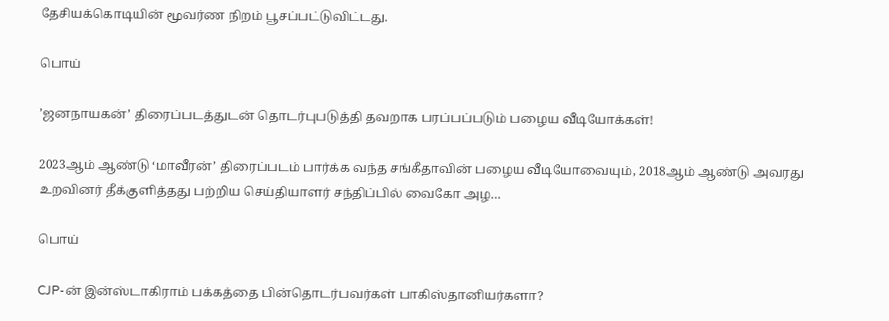தேசியக்கொடியின் மூவர்ண நிறம் பூசப்பட்டுவிட்டது.

பொய்

’ஜனநாயகன்’ திரைப்படத்துடன் தொடர்புபடுத்தி தவறாக பரப்பப்படும் பழைய வீடியோக்கள்!

2023ஆம் ஆண்டு ‘மாவீரன்’ திரைப்படம் பார்க்க வந்த சங்கீதாவின் பழைய வீடியோவையும், 2018ஆம் ஆண்டு அவரது உறவினர் தீக்குளித்தது பற்றிய செய்தியாளர் சந்திப்பில் வைகோ அழ…

பொய்

CJP-ன் இன்ஸ்டாகிராம் பக்கத்தை பின்தொடர்பவர்கள் பாகிஸ்தானியர்களா?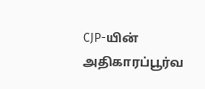CJP-யின் அதிகாரப்பூர்வ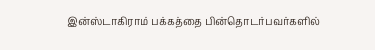இன்ஸ்டாகிராம் பக்கத்தை பின்தொடர்பவர்களில்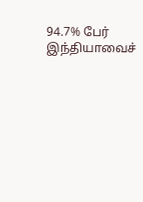94.7% பேர் இந்தியாவைச்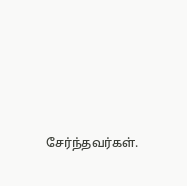சேர்ந்தவர்கள்.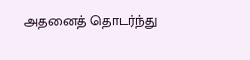அதனைத் தொடர்ந்து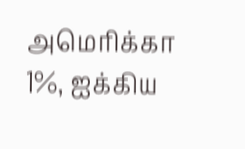அமெரிக்கா 1%, ஐக்கிய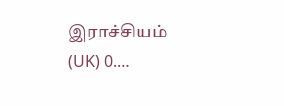இராச்சியம் (UK) 0.…